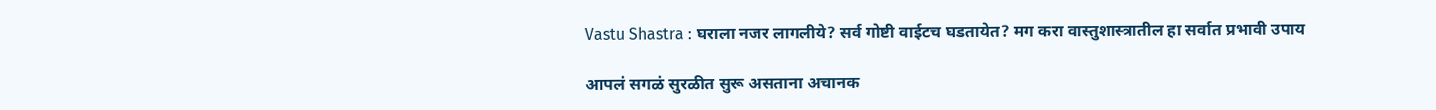Vastu Shastra : घराला नजर लागलीये? सर्व गोष्टी वाईटच घडतायेत? मग करा वास्तुशास्त्रातील हा सर्वात प्रभावी उपाय

आपलं सगळं सुरळीत सुरू असताना अचानक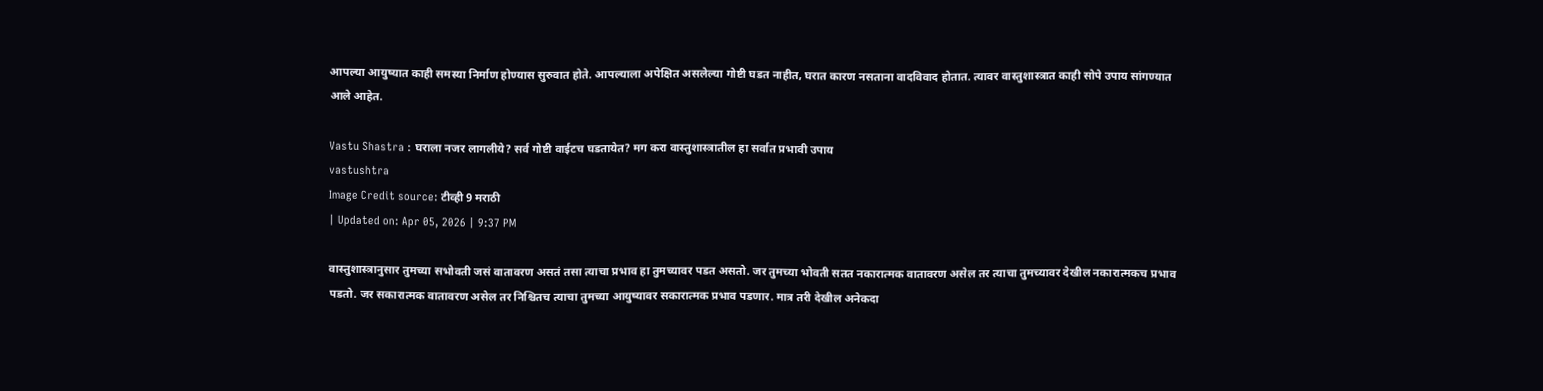आपल्या आयुष्यात काही समस्या निर्माण होण्यास सुरुवात होते. आपल्याला अपेक्षित असलेल्या गोष्टी घडत नाहीत, घरात कारण नसताना वादविवाद होतात. त्यावर वास्तुशास्त्रात काही सोपे उपाय सांगण्यात आले आहेत.

Vastu Shastra : घराला नजर लागलीये? सर्व गोष्टी वाईटच घडतायेत? मग करा वास्तुशास्त्रातील हा सर्वात प्रभावी उपाय
vastushtra
Image Credit source: टीव्ही 9 मराठी
| Updated on: Apr 05, 2026 | 9:37 PM

वास्तुशास्त्रानुसार तुमच्या सभोवती जसं वातावरण असतं तसा त्याचा प्रभाव हा तुमच्यावर पडत असतो. जर तुमच्या भोवती सतत नकारात्मक वातावरण असेल तर त्याचा तुमच्यावर देखील नकारात्मकच प्रभाव पडतो. जर सकारात्मक वातावरण असेल तर निश्चितच त्याचा तुमच्या आयुष्यावर सकारात्मक प्रभाव पडणार. मात्र तरी देखील अनेकदा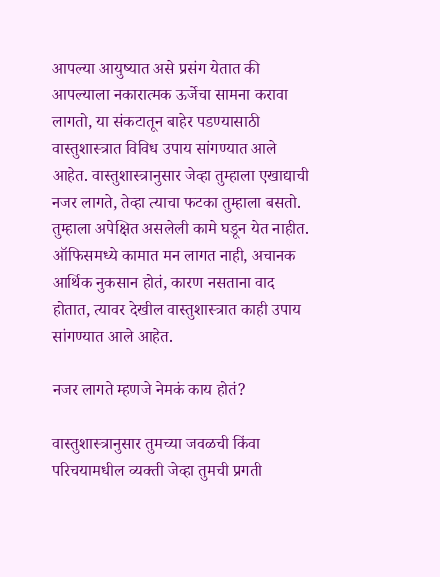आपल्या आयुष्यात असे प्रसंग येतात की आपल्याला नकारात्मक ऊर्जेचा सामना करावा लागतो, या संकटातून बाहेर पडण्यासाठी वास्तुशास्त्रात विविध उपाय सांगण्यात आले आहेत. वास्तुशास्त्रानुसार जेव्हा तुम्हाला एखाद्याची नजर लागते, तेव्हा त्याचा फटका तुम्हाला बसतो. तुम्हाला अपेक्षित असलेली कामे घडून येत नाहीत. ऑफिसमध्ये कामात मन लागत नाही, अचानक आर्थिक नुकसान होतं, कारण नसताना वाद होतात, त्यावर देखील वास्तुशास्त्रात काही उपाय सांगण्यात आले आहेत.

नजर लागते म्हणजे नेमकं काय होतं?

वास्तुशास्त्रानुसार तुमच्या जवळची किंवा परिचयामधील व्यक्ती जेव्हा तुमची प्रगती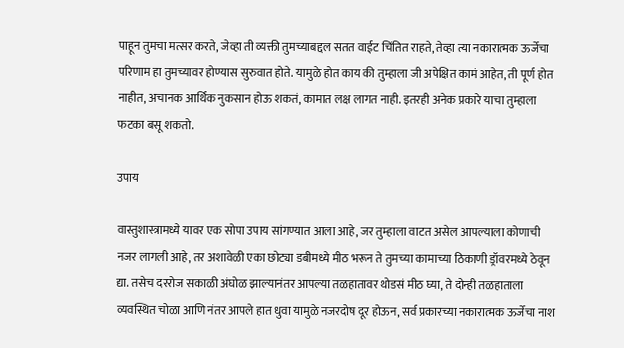पाहून तुमचा मत्सर करते, जेव्हा ती व्यक्ती तुमच्याबद्दल सतत वाईट चिंतित राहते, तेव्हा त्या नकारात्मक ऊर्जेचा परिणाम हा तुमच्यावर होण्यास सुरुवात होते. यामुळे होत काय की तुम्हाला जी अपेक्षित कामं आहेत, ती पूर्ण होत नाहीत, अचानक आर्थिक नुकसान होऊ शकतं, कामात लक्ष लागत नाही. इतरही अनेक प्रकारे याचा तुम्हाला फटका बसू शकतो.

उपाय

वास्तुशास्त्रामध्ये यावर एक सोपा उपाय सांगण्यात आला आहे, जर तुम्हाला वाटत असेल आपल्याला कोणाची नजर लागली आहे, तर अशावेळी एका छोट्या डबीमध्ये मीठ भरून ते तुमच्या कामाच्या ठिकाणी ड्रॉवरमध्ये ठेवून द्या. तसेच दररोज सकाळी अंघोळ झाल्यानंतर आपल्या तळहातावर थोडसं मीठ घ्या, ते दोन्ही तळहाताला व्यवस्थित चोळा आणि नंतर आपले हात धुवा यामुळे नजरदोष दूर होऊन, सर्व प्रकारच्या नकारात्मक ऊर्जेचा नाश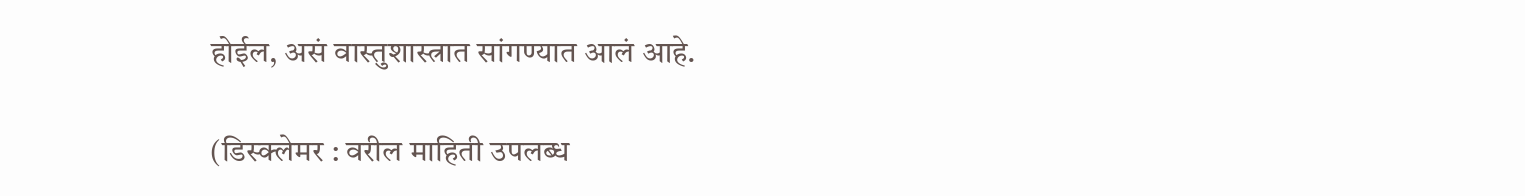होईल, असं वास्तुशास्त्रात सांगण्यात आलं आहे.

(डिस्क्लेमर : वरील माहिती उपलब्ध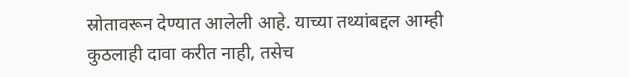स्रोतावरून देण्यात आलेली आहे. याच्या तथ्यांबद्दल आम्ही कुठलाही दावा करीत नाही, तसेच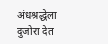अंधश्रद्धेला दुजोरा देत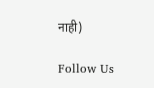नाही)

Follow Us